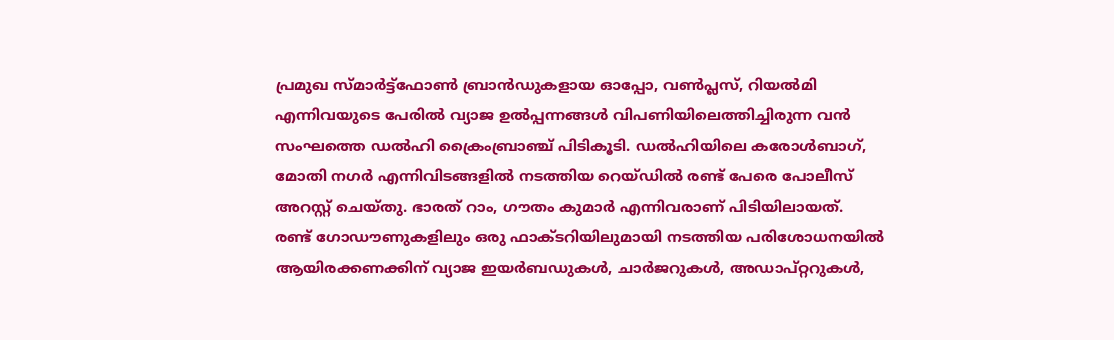പ്രമുഖ സ്മാർട്ട്ഫോൺ ബ്രാൻഡുകളായ ഓപ്പോ, വൺപ്ലസ്, റിയൽമി എന്നിവയുടെ പേരിൽ വ്യാജ ഉൽപ്പന്നങ്ങൾ വിപണിയിലെത്തിച്ചിരുന്ന വൻ സംഘത്തെ ഡൽഹി ക്രൈംബ്രാഞ്ച് പിടികൂടി. ഡൽഹിയിലെ കരോൾബാഗ്, മോതി നഗർ എന്നിവിടങ്ങളിൽ നടത്തിയ റെയ്ഡിൽ രണ്ട് പേരെ പോലീസ് അറസ്റ്റ് ചെയ്തു. ഭാരത് റാം, ഗൗതം കുമാർ എന്നിവരാണ് പിടിയിലായത്.
രണ്ട് ഗോഡൗണുകളിലും ഒരു ഫാക്ടറിയിലുമായി നടത്തിയ പരിശോധനയിൽ ആയിരക്കണക്കിന് വ്യാജ ഇയർബഡുകൾ, ചാർജറുകൾ, അഡാപ്റ്ററുകൾ,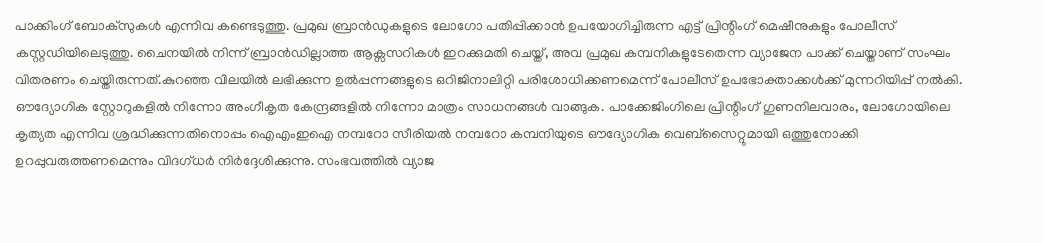പാക്കിംഗ് ബോക്സുകൾ എന്നിവ കണ്ടെടുത്തു. പ്രമുഖ ബ്രാൻഡുകളുടെ ലോഗോ പതിപ്പിക്കാൻ ഉപയോഗിച്ചിരുന്ന എട്ട് പ്രിന്റിംഗ് മെഷീനുകളും പോലീസ് കസ്റ്റഡിയിലെടുത്തു. ചൈനയിൽ നിന്ന് ബ്രാൻഡില്ലാത്ത ആക്സസറികൾ ഇറക്കുമതി ചെയ്ത്, അവ പ്രമുഖ കമ്പനികളുടേതെന്ന വ്യാജേന പാക്ക് ചെയ്താണ് സംഘം വിതരണം ചെയ്തിരുന്നത്.കുറഞ്ഞ വിലയിൽ ലഭിക്കുന്ന ഉൽപ്പന്നങ്ങളുടെ ഒറിജിനാലിറ്റി പരിശോധിക്കണമെന്ന് പോലീസ് ഉപഭോക്താക്കൾക്ക് മുന്നറിയിപ്പ് നൽകി. ഔദ്യോഗിക സ്റ്റോറുകളിൽ നിന്നോ അംഗീകൃത കേന്ദ്രങ്ങളിൽ നിന്നോ മാത്രം സാധനങ്ങൾ വാങ്ങുക. പാക്കേജിംഗിലെ പ്രിന്റിംഗ് ഗുണനിലവാരം, ലോഗോയിലെ കൃത്യത എന്നിവ ശ്രദ്ധിക്കുന്നതിനൊപ്പം ഐഎംഇഐ നമ്പറോ സീരിയൽ നമ്പറോ കമ്പനിയുടെ ഔദ്യോഗിക വെബ്സൈറ്റുമായി ഒത്തുനോക്കി ഉറപ്പുവരുത്തണമെന്നും വിദഗ്ധർ നിർദ്ദേശിക്കുന്നു. സംഭവത്തിൽ വ്യാജ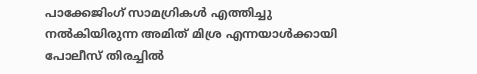പാക്കേജിംഗ് സാമഗ്രികൾ എത്തിച്ചു നൽകിയിരുന്ന അമിത് മിശ്ര എന്നയാൾക്കായി പോലീസ് തിരച്ചിൽ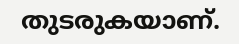തുടരുകയാണ്.